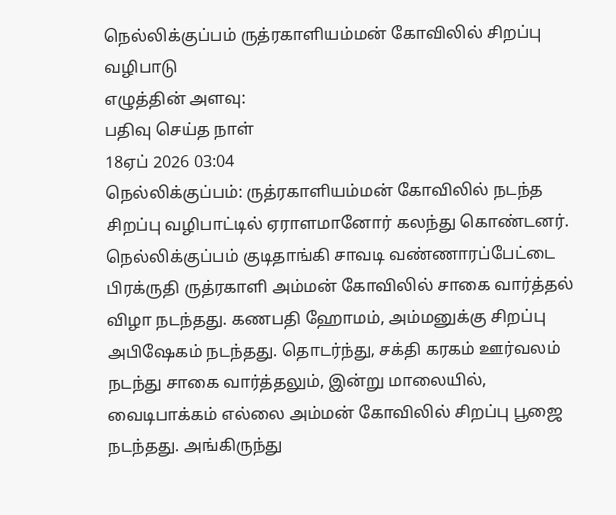நெல்லிக்குப்பம் ருத்ரகாளியம்மன் கோவிலில் சிறப்பு வழிபாடு
எழுத்தின் அளவு:
பதிவு செய்த நாள்
18ஏப் 2026 03:04
நெல்லிக்குப்பம்: ருத்ரகாளியம்மன் கோவிலில் நடந்த சிறப்பு வழிபாட்டில் ஏராளமானோர் கலந்து கொண்டனர்.
நெல்லிக்குப்பம் குடிதாங்கி சாவடி வண்ணாரப்பேட்டை பிரக்ருதி ருத்ரகாளி அம்மன் கோவிலில் சாகை வார்த்தல் விழா நடந்தது. கணபதி ஹோமம், அம்மனுக்கு சிறப்பு அபிஷேகம் நடந்தது. தொடர்ந்து, சக்தி கரகம் ஊர்வலம் நடந்து சாகை வார்த்தலும், இன்று மாலையில், வைடிபாக்கம் எல்லை அம்மன் கோவிலில் சிறப்பு பூஜை நடந்தது. அங்கிருந்து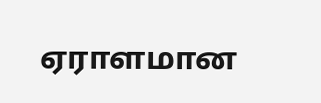ஏராளமான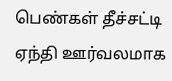பெண்கள் தீச்சட்டி ஏந்தி ஊர்வலமாக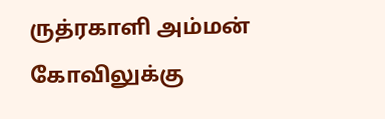ருத்ரகாளி அம்மன் கோவிலுக்கு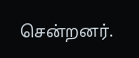சென்றனர்.